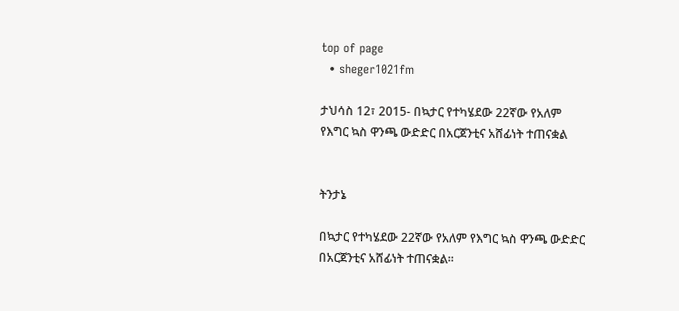top of page
  • sheger1021fm

ታህሳስ 12፣ 2015- በኳታር የተካሄደው 22ኛው የአለም የእግር ኳስ ዋንጫ ውድድር በአርጀንቲና አሸፊነት ተጠናቋል


ትንታኔ

በኳታር የተካሄደው 22ኛው የአለም የእግር ኳስ ዋንጫ ውድድር በአርጀንቲና አሸፊነት ተጠናቋል፡፡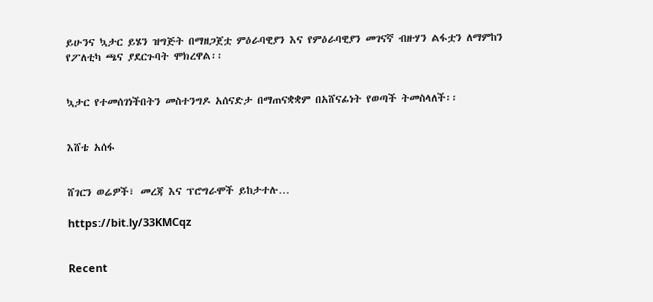ይሁንና ኳታር ይሄን ዝግጅት በማዘጋጀቷ ምዕራባዊያን እና የምዕራባዊያን መገናኛ ብዙሃን ልፋቷን ለማምከን የፖለቲካ ጫና ያደርጉባት ሞክረዋል፡፡


ኳታር የተመሰገነችበትን መስተንግዶ አሰናድታ በማጠናቋቋም በአሸናፊነት የወጣች ትመስላለች፡፡


እሸቴ አሰፋ


ሸገርን ወሬዎች፣ መረጃ እና ፕሮግራሞች ይከታተሉ…

https://bit.ly/33KMCqz


Recent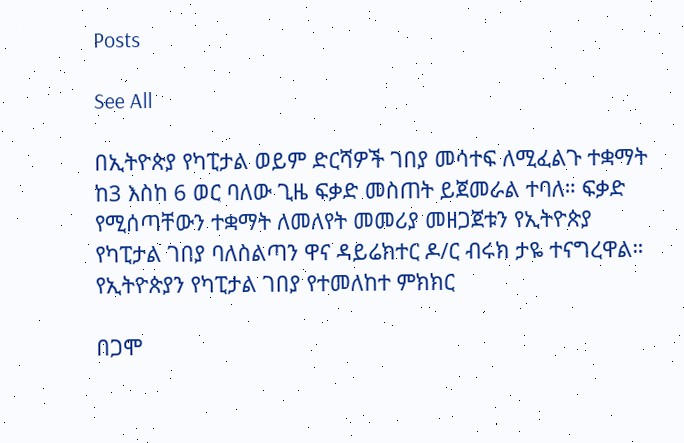Posts

See All

በኢትዮጵያ የካፒታል ወይም ድርሻዎች ገበያ መሳተፍ ለሚፈልጉ ተቋማት ከ3 እስከ 6 ወር ባለው ጊዜ ፍቃድ መስጠት ይጀመራል ተባለ። ፍቃድ የሚሰጣቸውን ተቋማት ለመለየት መመሪያ መዘጋጀቱን የኢትዮጵያ የካፒታል ገበያ ባለስልጣን ዋና ዳይሬክተር ዶ/ር ብሩክ ታዬ ተናግረዋል። የኢትዮጵያን የካፒታል ገበያ የተመለከተ ምክክር

በጋሞ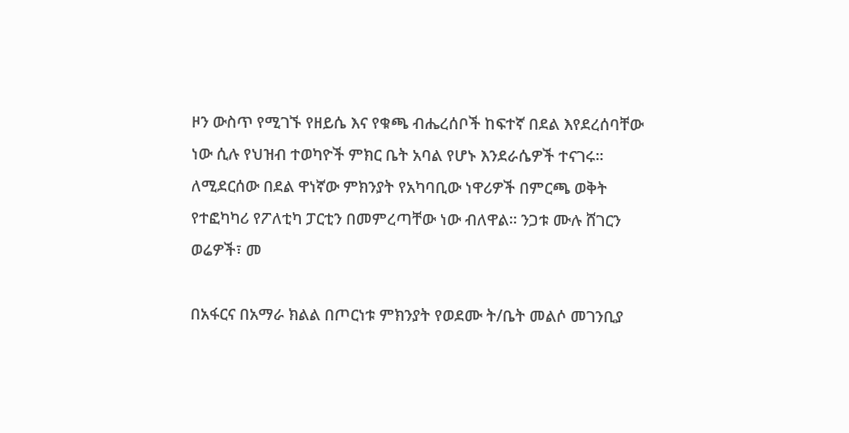ዞን ውስጥ የሚገኙ የዘይሴ እና የቁጫ ብሔረሰቦች ከፍተኛ በደል እየደረሰባቸው ነው ሲሉ የህዝብ ተወካዮች ምክር ቤት አባል የሆኑ እንደራሴዎች ተናገሩ፡፡ ለሚደርሰው በደል ዋነኛው ምክንያት የአካባቢው ነዋሪዎች በምርጫ ወቅት የተፎካካሪ የፖለቲካ ፓርቲን በመምረጣቸው ነው ብለዋል፡፡ ንጋቱ ሙሉ ሸገርን ወሬዎች፣ መ

በአፋርና በአማራ ክልል በጦርነቱ ምክንያት የወደሙ ት/ቤት መልሶ መገንቢያ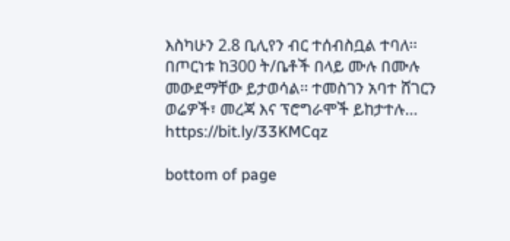እስካሁን 2.8 ቢሊየን ብር ተሰብስቧል ተባለ፡፡ በጦርነቱ ከ300 ት/ቤቶች በላይ ሙሉ በሙሉ መውደማቸው ይታወሳል፡፡ ተመስገን አባተ ሸገርን ወሬዎች፣ መረጃ እና ፕሮግራሞች ይከታተሉ… https://bit.ly/33KMCqz

bottom of page